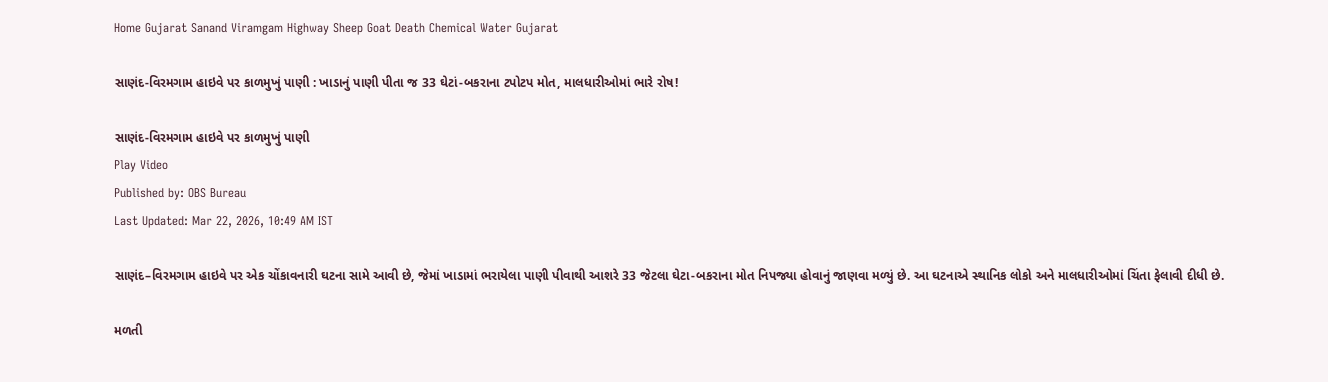Home Gujarat Sanand Viramgam Highway Sheep Goat Death Chemical Water Gujarat

સાણંદ-વિરમગામ હાઇવે પર કાળમુખું પાણી : ખાડાનું પાણી પીતા જ 33 ઘેટાં-બકરાના ટપોટપ મોત, માલધારીઓમાં ભારે રોષ!

સાણંદ-વિરમગામ હાઇવે પર કાળમુખું પાણી
Play Video
Published by: OBS Bureau
Last Updated: Mar 22, 2026, 10:49 AM IST

સાણંદ–વિરમગામ હાઇવે પર એક ચોંકાવનારી ઘટના સામે આવી છે, જેમાં ખાડામાં ભરાયેલા પાણી પીવાથી આશરે 33 જેટલા ઘેટા-બકરાના મોત નિપજ્યા હોવાનું જાણવા મળ્યું છે. આ ઘટનાએ સ્થાનિક લોકો અને માલધારીઓમાં ચિંતા ફેલાવી દીધી છે.

મળતી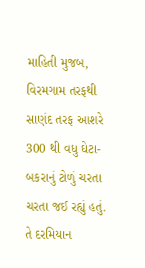માહિતી મુજબ, વિરમગામ તરફથી સાણંદ તરફ આશરે 300 થી વધુ ઘેટા-બકરાનું ટોળું ચરતા ચરતા જઈ રહ્યું હતું. તે દરમિયાન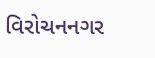વિરોચનનગર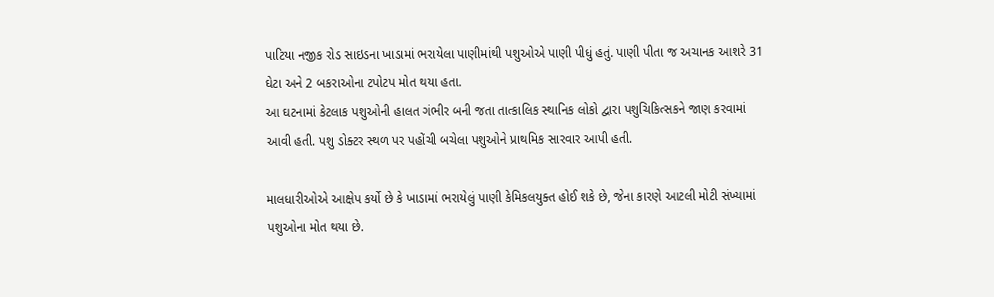પાટિયા નજીક રોડ સાઇડના ખાડામાં ભરાયેલા પાણીમાંથી પશુઓએ પાણી પીધું હતું. પાણી પીતા જ અચાનક આશરે 31 ઘેટા અને 2 બકરાઓના ટપોટપ મોત થયા હતા.
આ ઘટનામાં કેટલાક પશુઓની હાલત ગંભીર બની જતા તાત્કાલિક સ્થાનિક લોકો દ્વારા પશુચિકિત્સકને જાણ કરવામાં આવી હતી. પશુ ડોક્ટર સ્થળ પર પહોંચી બચેલા પશુઓને પ્રાથમિક સારવાર આપી હતી.

માલધારીઓએ આક્ષેપ કર્યો છે કે ખાડામાં ભરાયેલું પાણી કેમિકલયુક્ત હોઈ શકે છે, જેના કારણે આટલી મોટી સંખ્યામાં પશુઓના મોત થયા છે.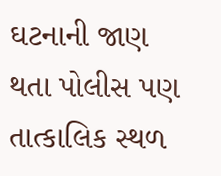ઘટનાની જાણ થતા પોલીસ પણ તાત્કાલિક સ્થળ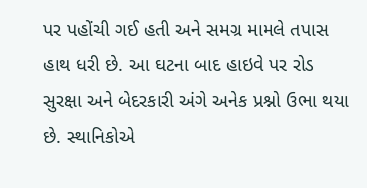પર પહોંચી ગઈ હતી અને સમગ્ર મામલે તપાસ હાથ ધરી છે. આ ઘટના બાદ હાઇવે પર રોડ સુરક્ષા અને બેદરકારી અંગે અનેક પ્રશ્નો ઉભા થયા છે. સ્થાનિકોએ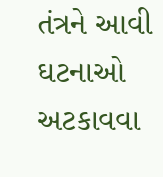તંત્રને આવી ઘટનાઓ અટકાવવા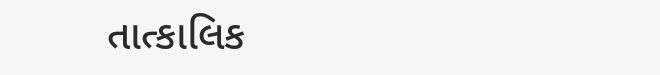તાત્કાલિક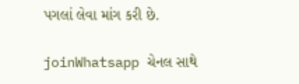પગલાં લેવા માંગ કરી છે.

joinWhatsapp ચેનલ સાથે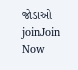જોડાઓ
joinJoin Now